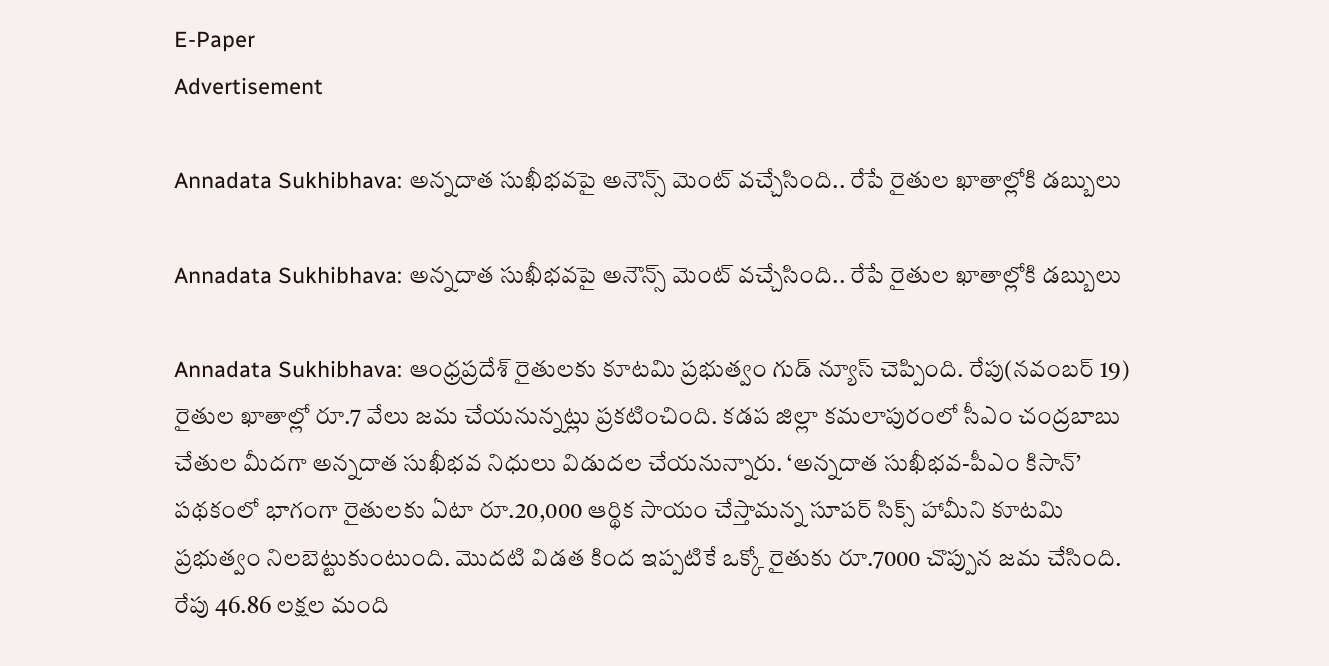E-Paper
Advertisement

Annadata Sukhibhava: అన్నదాత సుఖీభవపై అనౌన్స్ మెంట్ వచ్చేసింది.. రేపే రైతుల ఖాతాల్లోకి డబ్బులు

Annadata Sukhibhava: అన్నదాత సుఖీభవపై అనౌన్స్ మెంట్ వచ్చేసింది.. రేపే రైతుల ఖాతాల్లోకి డబ్బులు

Annadata Sukhibhava: ఆంధ్రప్రదేశ్ రైతులకు కూటమి ప్రభుత్వం గుడ్ న్యూస్ చెప్పింది. రేపు(నవంబర్ 19) రైతుల ఖాతాల్లో రూ.7 వేలు జమ చేయనున్నట్లు ప్రకటించింది. కడప జిల్లా కమలాపురంలో సీఎం చంద్రబాబు చేతుల మీదగా అన్నదాత సుఖీభవ నిధులు విడుదల చేయనున్నారు. ‘అన్నదాత సుఖీభవ-పీఎం కిసాన్’ పథకంలో భాగంగా రైతులకు ఏటా రూ.20,000 ఆర్థిక సాయం చేస్తామన్న సూపర్ సిక్స్ హామీని కూటమి ప్రభుత్వం నిలబెట్టుకుంటుంది. మొదటి విడత కింద ఇప్పటికే ఒక్కో రైతుకు రూ.7000 చొప్పున జమ చేసింది. రేపు 46.86 లక్షల మంది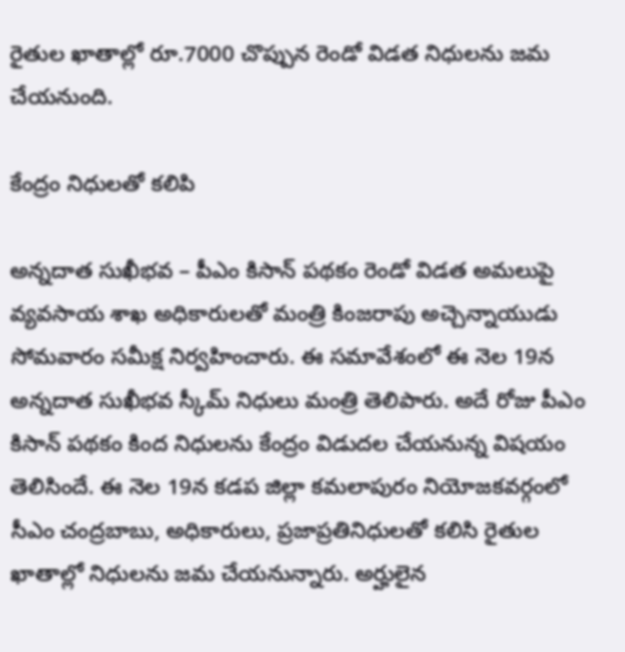రైతుల ఖాతాల్లో రూ.7000 చొప్పున రెండో విడత నిధులను జమ చేయనుంది.

కేంద్రం నిధులతో కలిపి

అన్నదాత సుఖీభవ – పీఎం కిసాన్ పథకం రెండో విడత అమలుపై వ్యవసాయ శాఖ అధికారులతో మంత్రి కింజరాపు అచ్చెన్నాయుడు సోమవారం సమీక్ష నిర్వహించారు. ఈ సమావేశంలో ఈ నెల 19న అన్నదాత సుఖీభవ స్కీమ్ నిధులు మంత్రి తెలిపారు. అదే రోజు పీఎం కిసాన్ పథకం కింద నిధులను కేంద్రం విడుదల చేయనున్న విషయం తెలిసిందే. ఈ నెల 19న కడప జిల్లా కమలాపురం నియోజకవర్గంలో సీఎం చంద్రబాబు, అధికారులు, ప్రజాప్రతినిధులతో కలిసి రైతుల ఖాతాల్లో నిధులను జమ చేయనున్నారు. అర్హులైన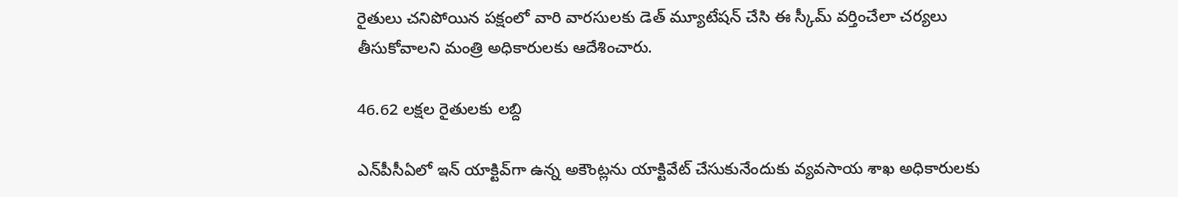రైతులు చనిపోయిన పక్షంలో వారి వారసులకు డెత్ మ్యూటేషన్ చేసి ఈ స్కీమ్ వర్తించేలా చర్యలు తీసుకోవాలని మంత్రి అధికారులకు ఆదేశించారు.

46.62 లక్షల రైతులకు లబ్ది

ఎన్‌పీసీఏలో ఇన్ యాక్టివ్‌గా ఉన్న అకౌంట్లను యాక్టివేట్ చేసుకునేందుకు వ్యవసాయ శాఖ అధికారులకు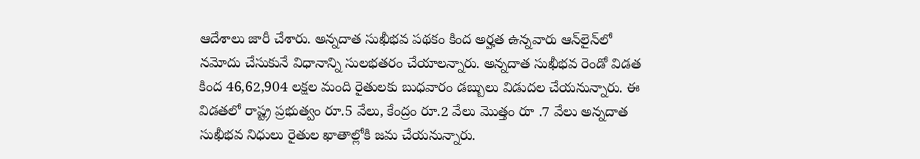ఆదేశాలు జారీ చేశారు. అన్నదాత సుఖీభవ పథకం కింద అర్హత ఉన్నవారు ఆన్‌లైన్‌లో నమోదు చేసుకునే విధానాన్ని సులభతరం చేయాలన్నారు. అన్నదాత సుఖీభవ రెండో విడత కింద 46,62,904 లక్షల మంది రైతులకు బుధవారం డబ్బులు విడుదల చేయనున్నారు. ఈ విడతలో రాష్ట్ర ప్రభుత్వం రూ.5 వేలు, కేంద్రం రూ.2 వేలు మొత్తం రూ .7 వేలు అన్నదాత సుఖీభవ నిధులు రైతుల ఖాతాల్లోకి జమ చేయనున్నారు.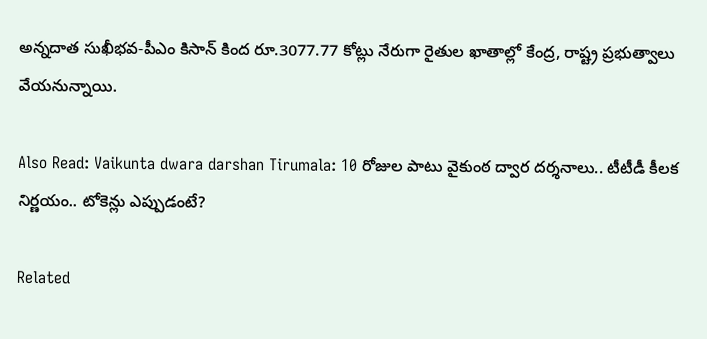అన్నదాత సుఖీభవ-పీఎం కిసాన్ కింద రూ.3077.77 కోట్లు నేరుగా రైతుల ఖాతాల్లో కేంద్ర, రాష్ట్ర ప్రభుత్వాలు వేయనున్నాయి.

Also Read: Vaikunta dwara darshan Tirumala: 10 రోజుల పాటు వైకుంఠ ద్వార దర్శనాలు.. టీటీడీ కీలక నిర్ణయం.. టోకెన్లు ఎప్పుడంటే?

Related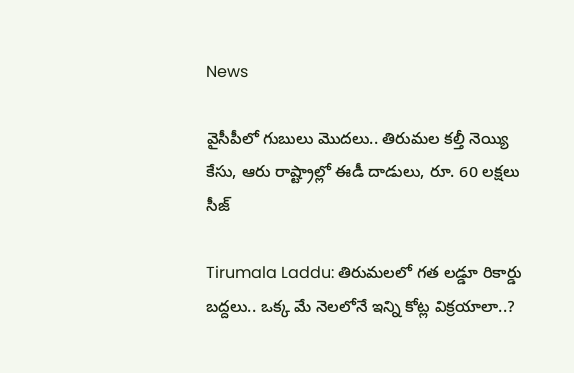News

వైసీపీలో గుబులు మొదలు.. తిరుమల కల్తీ నెయ్యి కేసు, ఆరు రాష్ట్రాల్లో ఈడీ దాడులు, రూ. 60 లక్షలు సీజ్

Tirumala Laddu: తిరుమలలో గత లడ్డూ రికార్డు బద్దలు.. ఒక్క మే నెలలోనే ఇన్ని కోట్ల విక్రయాలా..?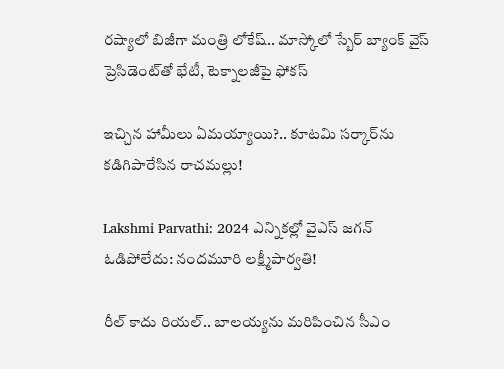రష్యాలో బిజీగా మంత్రి లోకేష్.. మాస్కోలో స్బేర్‌ బ్యాంక్ వైస్ ప్రెసిడెంట్‌తో భేటీ, టెక్నాలజీపై ఫోకస్

ఇచ్చిన హామీలు ఏమయ్యాయి?.. కూటమి సర్కార్‌ను కడిగిపారేసిన రాచమల్లు!

Lakshmi Parvathi: 2024 ఎన్నికల్లో వైఎస్ జగన్ ఓడిపోలేదు: నందమూరి లక్ష్మీపార్వతి!

రీల్ కాదు రియల్.. బాలయ్యను మరిపించిన సీఎం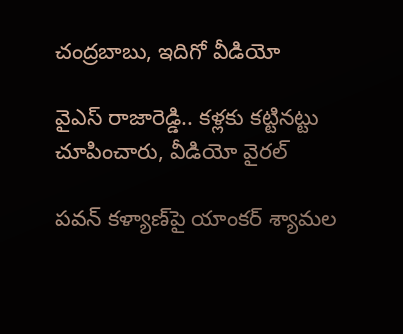చంద్రబాబు, ఇదిగో వీడియో

వైఎస్ రాజారెడ్డి.. కళ్లకు కట్టినట్టు చూపించారు, వీడియో వైరల్

పవన్ కళ్యాణ్‌పై యాంకర్ శ్యామల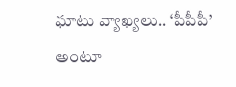ఘాటు వ్యాఖ్యలు.. ‘పీపీపీ’ అంటూ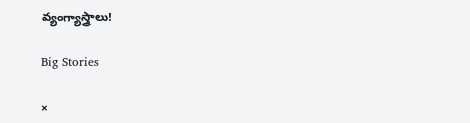వ్యంగ్యాస్త్రాలు!

Big Stories

×